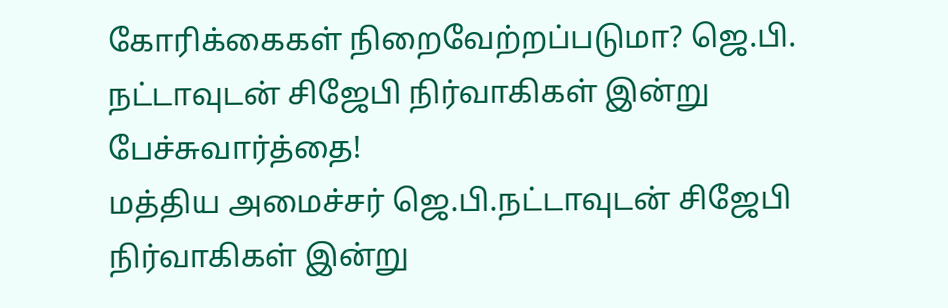கோரிக்கைகள் நிறைவேற்றப்படுமா? ஜெ.பி. நட்டாவுடன் சிஜேபி நிர்வாகிகள் இன்று பேச்சுவார்த்தை!
மத்திய அமைச்சர் ஜெ.பி.நட்டாவுடன் சிஜேபி நிர்வாகிகள் இன்று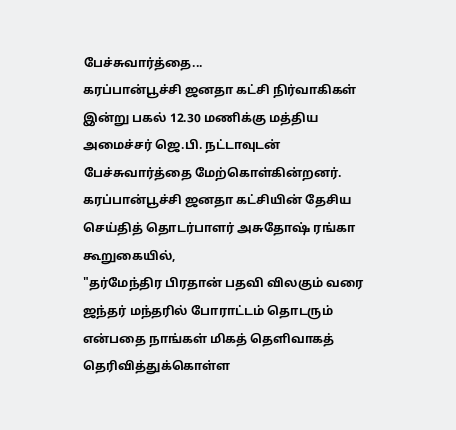பேச்சுவார்த்தை...
கரப்பான்பூச்சி ஜனதா கட்சி நிர்வாகிகள் இன்று பகல் 12.30 மணிக்கு மத்திய அமைச்சர் ஜெ.பி. நட்டாவுடன் பேச்சுவார்த்தை மேற்கொள்கின்றனர்.
கரப்பான்பூச்சி ஜனதா கட்சியின் தேசிய செய்தித் தொடர்பாளர் அசுதோஷ் ரங்கா கூறுகையில்,
"தர்மேந்திர பிரதான் பதவி விலகும் வரை ஜந்தர் மந்தரில் போராட்டம் தொடரும் என்பதை நாங்கள் மிகத் தெளிவாகத் தெரிவித்துக்கொள்ள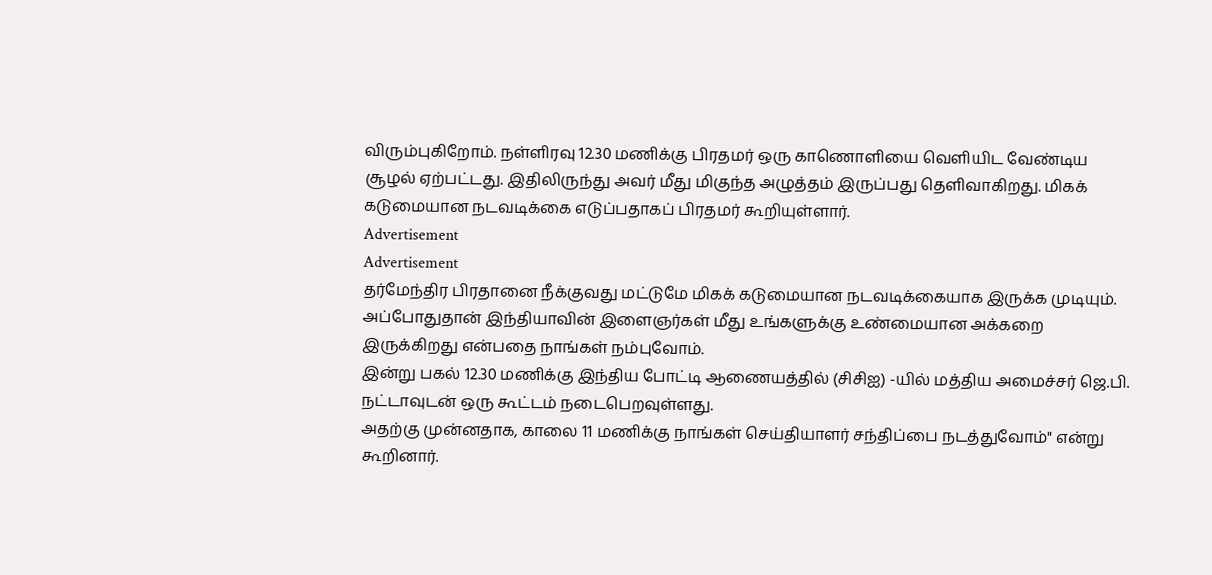விரும்புகிறோம். நள்ளிரவு 12.30 மணிக்கு பிரதமர் ஒரு காணொளியை வெளியிட வேண்டிய சூழல் ஏற்பட்டது. இதிலிருந்து அவர் மீது மிகுந்த அழுத்தம் இருப்பது தெளிவாகிறது. மிகக் கடுமையான நடவடிக்கை எடுப்பதாகப் பிரதமர் கூறியுள்ளார்.
Advertisement
Advertisement
தர்மேந்திர பிரதானை நீக்குவது மட்டுமே மிகக் கடுமையான நடவடிக்கையாக இருக்க முடியும். அப்போதுதான் இந்தியாவின் இளைஞர்கள் மீது உங்களுக்கு உண்மையான அக்கறை இருக்கிறது என்பதை நாங்கள் நம்புவோம்.
இன்று பகல் 12.30 மணிக்கு இந்திய போட்டி ஆணையத்தில் (சிசிஐ) -யில் மத்திய அமைச்சர் ஜெ.பி. நட்டாவுடன் ஒரு கூட்டம் நடைபெறவுள்ளது.
அதற்கு முன்னதாக, காலை 11 மணிக்கு நாங்கள் செய்தியாளர் சந்திப்பை நடத்துவோம்" என்று கூறினார்.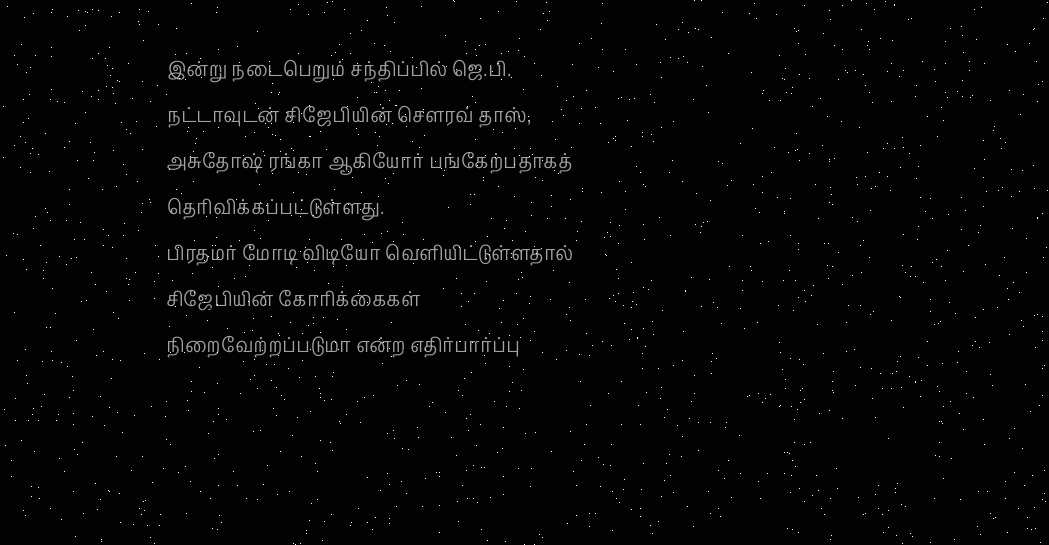இன்று நடைபெறும் சந்திப்பில் ஜெ.பி. நட்டாவுடன் சிஜேபியின் சௌரவ் தாஸ், அசுதோஷ் ரங்கா ஆகியோர் பங்கேற்பதாகத் தெரிவிக்கப்பட்டுள்ளது.
பிரதமர் மோடி விடியோ வெளியிட்டுள்ளதால் சிஜேபியின் கோரிக்கைகள் நிறைவேற்றப்படுமா என்ற எதிர்பார்ப்பு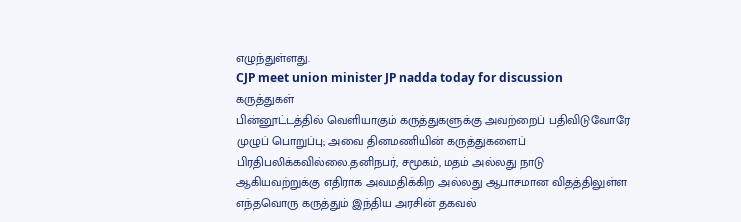எழுந்துள்ளது.
CJP meet union minister JP nadda today for discussion
கருத்துகள்
பின்னூட்டத்தில் வெளியாகும் கருத்துகளுக்கு அவற்றைப் பதிவிடுவோரே முழுப் பொறுப்பு; அவை தினமணியின் கருத்துகளைப் பிரதிபலிக்கவில்லை.தனிநபர், சமூகம், மதம் அல்லது நாடு ஆகியவற்றுக்கு எதிராக அவமதிக்கிற அல்லது ஆபாசமான விதத்திலுள்ள எந்தவொரு கருத்தும் இந்திய அரசின் தகவல்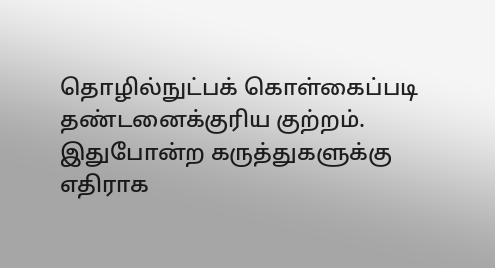தொழில்நுட்பக் கொள்கைப்படி தண்டனைக்குரிய குற்றம். இதுபோன்ற கருத்துகளுக்கு எதிராக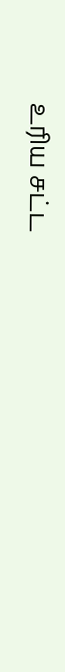உரிய சட்ட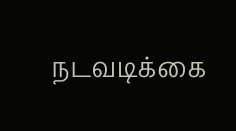நடவடிக்கை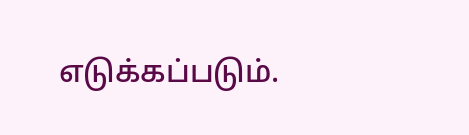எடுக்கப்படும்.